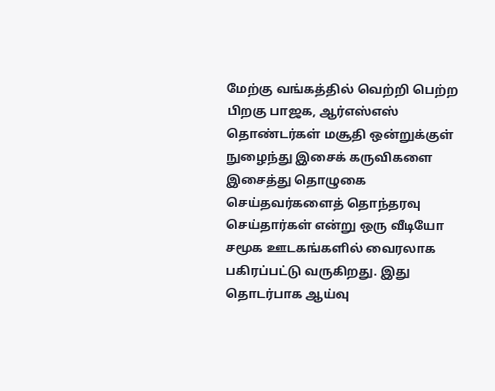மேற்கு வங்கத்தில் வெற்றி பெற்ற பிறகு பாஜக, ஆர்எஸ்எஸ் தொண்டர்கள் மசூதி ஒன்றுக்குள் நுழைந்து இசைக் கருவிகளை இசைத்து தொழுகை செய்தவர்களைத் தொந்தரவு செய்தார்கள் என்று ஒரு வீடியோ சமூக ஊடகங்களில் வைரலாக பகிரப்பட்டு வருகிறது. இது தொடர்பாக ஆய்வு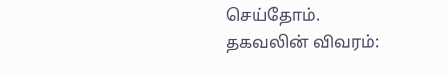செய்தோம்.
தகவலின் விவரம்: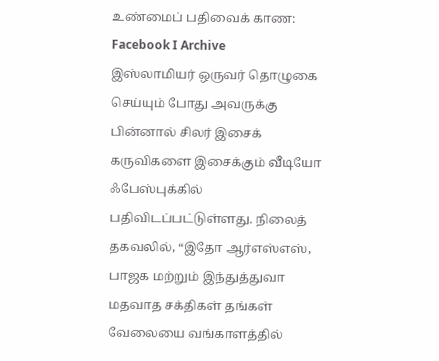உண்மைப் பதிவைக் காண: Facebook I Archive
இஸ்லாமியர் ஒருவர் தொழுகை செய்யும் போது அவருக்கு பின்னால் சிலர் இசைக் கருவிகளை இசைக்கும் வீடியோ ஃபேஸ்புக்கில் பதிவிடப்பட்டுள்ளது. நிலைத் தகவலில், “இதோ ஆர்எஸ்எஸ், பாஜக மற்றும் இந்துத்துவா மதவாத சக்திகள் தங்கள் வேலையை வங்காளத்தில்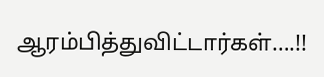ஆரம்பித்துவிட்டார்கள்….!!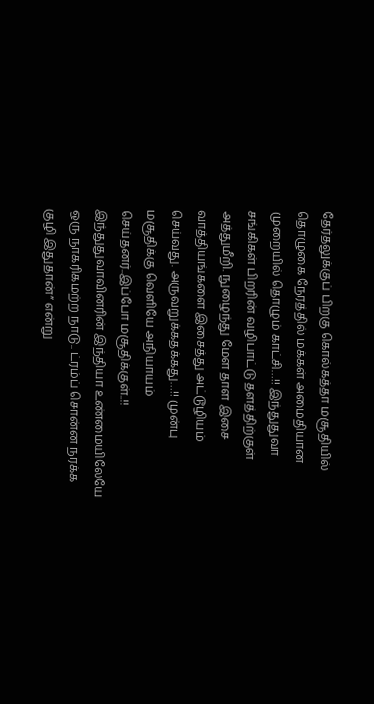தேர்தலுக்குப் பிறகு கொல்கத்தா மசூதியில் தொழுகை நேரத்தில் மக்கள் அமைதியான முறையில் தொழும் காட்சி…!! இந்துதுவா சங்கிகள் பிறரின் வழிபாட்டு தளத்திற்குள் அத்துமீறி. நுழைந்து மேள தாள இசை வாத்தியங்களை இசைத்து அட்டூழியம் செய்வது. அருவறுக்கதக்கது…!! முன்பு மசூதிக்கு வெளியே அநியாயம் செய்தனர்..இப்போ மசூதிக்குள்..!! இந்துதுவாவினரின் இந்தியா உண்மையிலேயே ஒரு நாகரிகமற்ற நாடு.. ட்ரம்ப் சொன்ன நரக்க குழி இதுதான்” என்று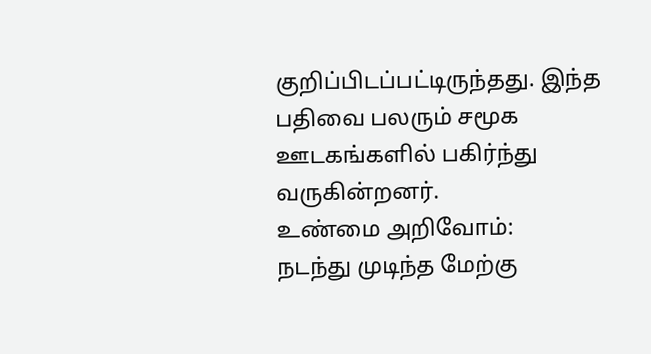குறிப்பிடப்பட்டிருந்தது. இந்த பதிவை பலரும் சமூக ஊடகங்களில் பகிர்ந்து வருகின்றனர்.
உண்மை அறிவோம்:
நடந்து முடிந்த மேற்கு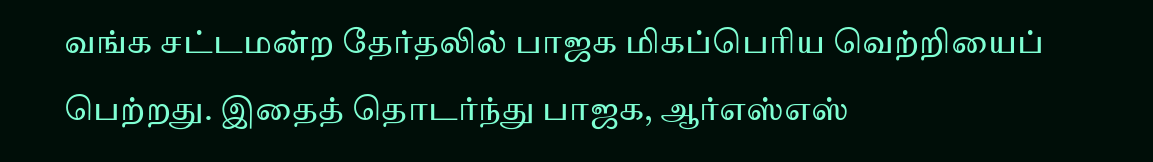வங்க சட்டமன்ற தேர்தலில் பாஜக மிகப்பெரிய வெற்றியைப் பெற்றது. இதைத் தொடர்ந்து பாஜக, ஆர்எஸ்எஸ்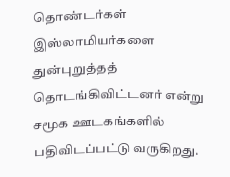தொண்டர்கள் இஸ்லாமியர்களை துன்புறுத்தத் தொடங்கிவிட்டனர் என்று சமூக ஊடகங்களில் பதிவிடப்பட்டு வருகிறது.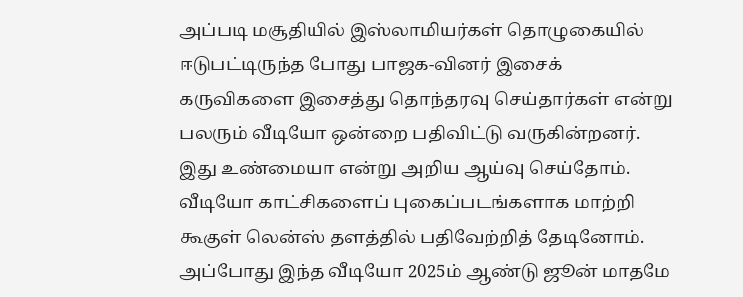அப்படி மசூதியில் இஸ்லாமியர்கள் தொழுகையில் ஈடுபட்டிருந்த போது பாஜக-வினர் இசைக் கருவிகளை இசைத்து தொந்தரவு செய்தார்கள் என்று பலரும் வீடியோ ஒன்றை பதிவிட்டு வருகின்றனர். இது உண்மையா என்று அறிய ஆய்வு செய்தோம்.
வீடியோ காட்சிகளைப் புகைப்படங்களாக மாற்றி கூகுள் லென்ஸ் தளத்தில் பதிவேற்றித் தேடினோம். அப்போது இந்த வீடியோ 2025ம் ஆண்டு ஜூன் மாதமே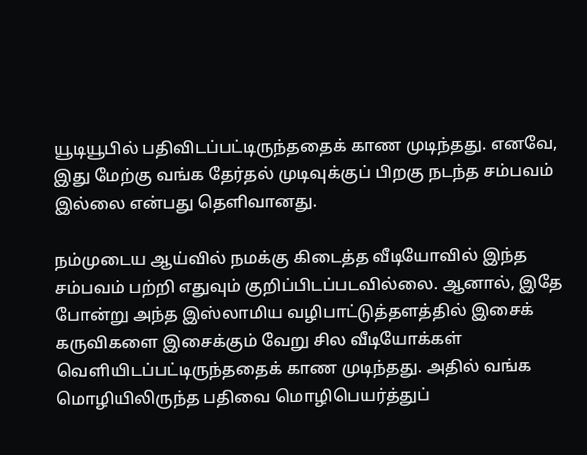யூடியூபில் பதிவிடப்பட்டிருந்ததைக் காண முடிந்தது. எனவே, இது மேற்கு வங்க தேர்தல் முடிவுக்குப் பிறகு நடந்த சம்பவம் இல்லை என்பது தெளிவானது.

நம்முடைய ஆய்வில் நமக்கு கிடைத்த வீடியோவில் இந்த சம்பவம் பற்றி எதுவும் குறிப்பிடப்படவில்லை. ஆனால், இதே போன்று அந்த இஸ்லாமிய வழிபாட்டுத்தளத்தில் இசைக் கருவிகளை இசைக்கும் வேறு சில வீடியோக்கள் வெளியிடப்பட்டிருந்ததைக் காண முடிந்தது. அதில் வங்க மொழியிலிருந்த பதிவை மொழிபெயர்த்துப்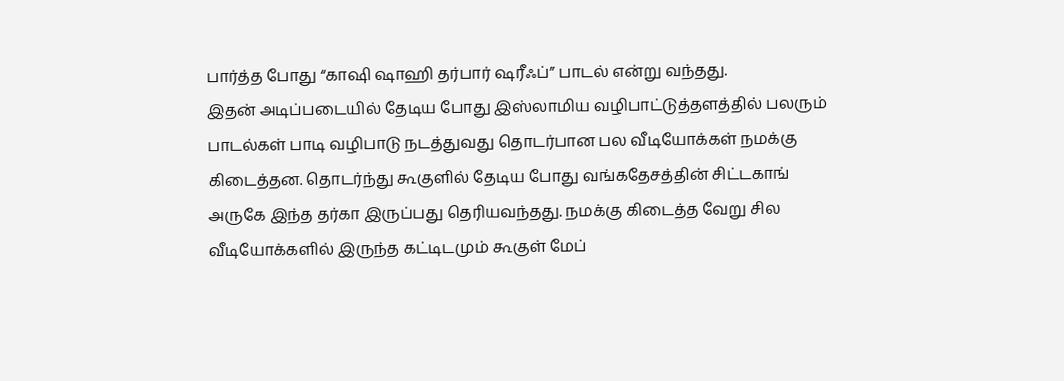பார்த்த போது “காஷி ஷாஹி தர்பார் ஷரீஃப்” பாடல் என்று வந்தது.
இதன் அடிப்படையில் தேடிய போது இஸ்லாமிய வழிபாட்டுத்தளத்தில் பலரும் பாடல்கள் பாடி வழிபாடு நடத்துவது தொடர்பான பல வீடியோக்கள் நமக்கு கிடைத்தன. தொடர்ந்து கூகுளில் தேடிய போது வங்கதேசத்தின் சிட்டகாங் அருகே இந்த தர்கா இருப்பது தெரியவந்தது. நமக்கு கிடைத்த வேறு சில வீடியோக்களில் இருந்த கட்டிடமும் கூகுள் மேப்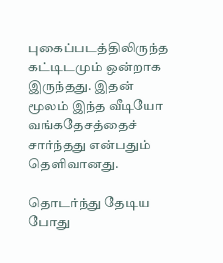புகைப்படத்திலிருந்த கட்டிடமும் ஒன்றாக இருந்தது. இதன் மூலம் இந்த வீடியோ வங்கதேசத்தைச் சார்ந்தது என்பதும் தெளிவானது.

தொடர்ந்து தேடிய போது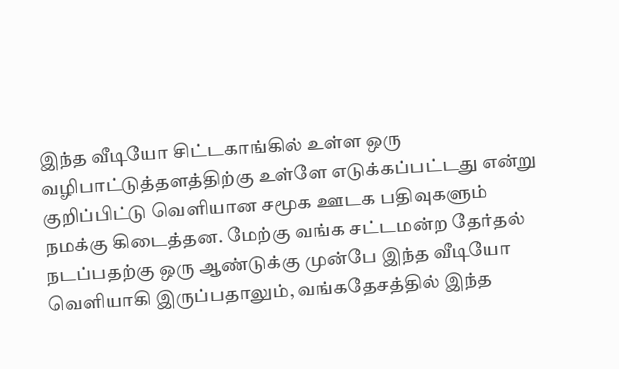இந்த வீடியோ சிட்டகாங்கில் உள்ள ஒரு வழிபாட்டுத்தளத்திற்கு உள்ளே எடுக்கப்பட்டது என்று குறிப்பிட்டு வெளியான சமூக ஊடக பதிவுகளும் நமக்கு கிடைத்தன. மேற்கு வங்க சட்டமன்ற தேர்தல் நடப்பதற்கு ஒரு ஆண்டுக்கு முன்பே இந்த வீடியோ வெளியாகி இருப்பதாலும், வங்கதேசத்தில் இந்த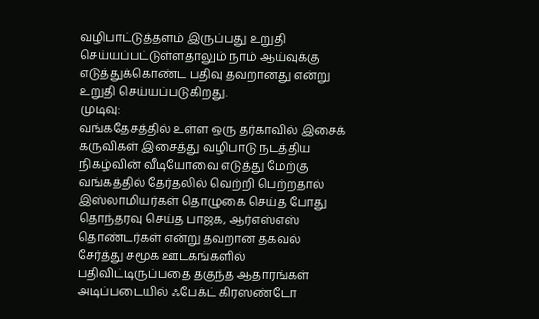வழிபாட்டுத்தளம் இருப்பது உறுதி செய்யப்பட்டுள்ளதாலும் நாம் ஆய்வுக்கு எடுத்துக்கொண்ட பதிவு தவறானது என்று உறுதி செய்யப்படுகிறது.
முடிவு:
வங்கதேசத்தில் உள்ள ஒரு தர்காவில் இசைக் கருவிகள் இசைத்து வழிபாடு நடத்திய நிகழ்வின் வீடியோவை எடுத்து மேற்கு வங்கத்தில் தேர்தலில் வெற்றி பெற்றதால் இஸ்லாமியர்கள் தொழுகை செய்த போது தொந்தரவு செய்த பாஜக, ஆர்எஸ்எஸ் தொண்டர்கள் என்று தவறான தகவல் சேர்த்து சமூக ஊடகங்களில் பதிவிட்டிருப்பதை தகுந்த ஆதாரங்கள் அடிப்படையில் ஃபேக்ட் கிரஸண்டோ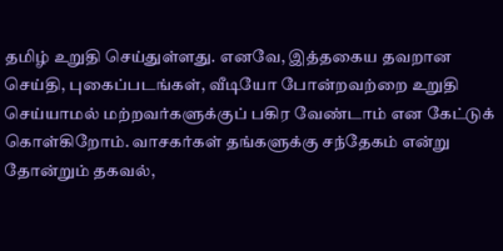தமிழ் உறுதி செய்துள்ளது. எனவே, இத்தகைய தவறான செய்தி, புகைப்படங்கள், வீடியோ போன்றவற்றை உறுதி செய்யாமல் மற்றவர்களுக்குப் பகிர வேண்டாம் என கேட்டுக் கொள்கிறோம். வாசகர்கள் தங்களுக்கு சந்தேகம் என்று தோன்றும் தகவல்,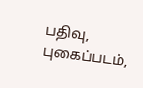பதிவு, புகைப்படம்,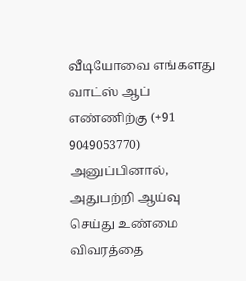வீடியோவை எங்களது வாட்ஸ் ஆப் எண்ணிற்கு (+91 9049053770) அனுப்பினால், அதுபற்றி ஆய்வு செய்து உண்மை விவரத்தை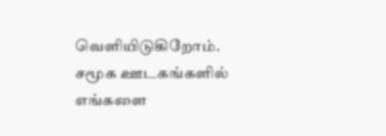வெளியிடுகிறோம்.
சமூக ஊடகங்களில் எங்களை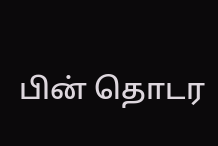பின் தொடர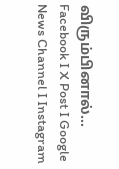விரும்பினால்…
Facebook I X Post I Google News Channel I Instagram